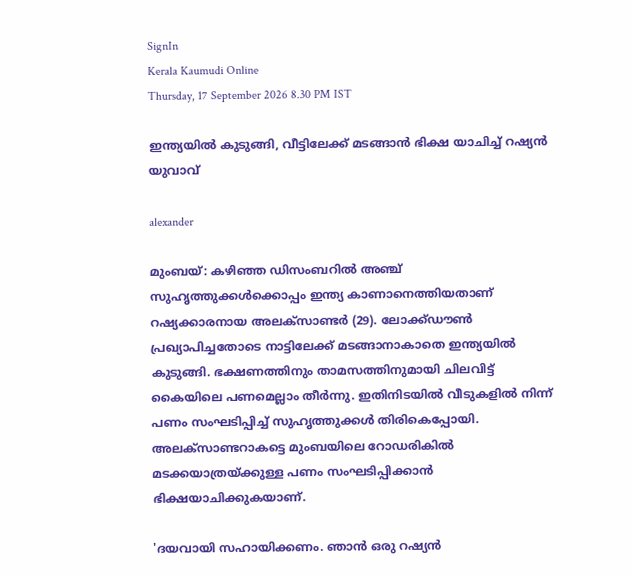SignIn
Kerala Kaumudi Online
Thursday, 17 September 2026 8.30 PM IST

ഇന്ത്യയിൽ കുടുങ്ങി, വീട്ടിലേക്ക് മടങ്ങാൻ ഭിക്ഷ യാചിച്ച് റഷ്യൻ യുവാവ്

alexander

മുംബയ്: കഴിഞ്ഞ ‌ഡിസംബറിൽ അഞ്ച് സുഹൃത്തുക്കൾക്കൊപ്പം ഇന്ത്യ കാണാനെത്തിയതാണ് റഷ്യക്കാരനായ അലക്‌സാണ്ടർ (29). ലോക്ക്ഡൗൺ പ്രഖ്യാപിച്ചതോടെ നാട്ടിലേക്ക് മടങ്ങാനാകാതെ ഇന്ത്യയിൽ കുടുങ്ങി. ഭക്ഷണത്തിനും താമസത്തിനുമായി ചിലവിട്ട് കൈയിലെ പണമെല്ലാം തീർന്നു. ഇതിനിടയിൽ വീടുകളിൽ നിന്ന് പണം സംഘടിപ്പിച്ച് സുഹൃത്തുക്കൾ തിരികെപ്പോയി. അലക്‌സാണ്ടറാകട്ടെ മുംബയിലെ റോഡരികിൽ മടക്കയാത്രയ്ക്കുള്ള പണം സംഘടിപ്പിക്കാൻ ഭിക്ഷയാചിക്കുകയാണ്.

'ദയവായി സഹായിക്കണം. ഞാൻ ഒരു റഷ്യൻ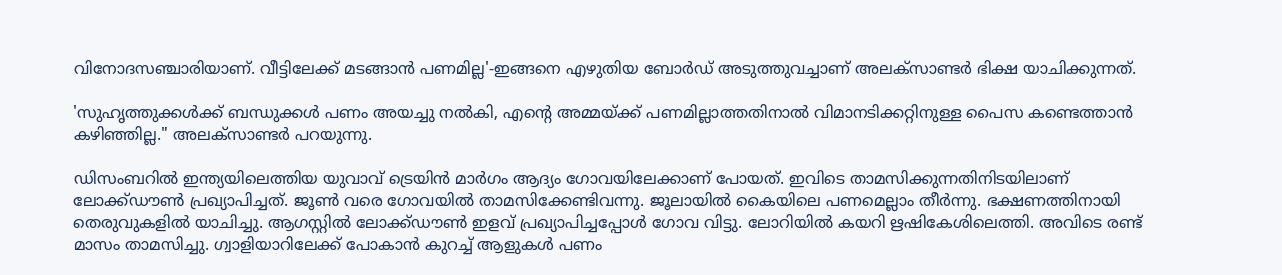വിനോദസഞ്ചാരിയാണ്. വീട്ടിലേക്ക് മടങ്ങാൻ പണമില്ല'-ഇങ്ങനെ എഴുതിയ ബോർഡ് അടുത്തുവച്ചാണ് അലക്‌സാണ്ടർ ഭിക്ഷ യാചിക്കുന്നത്.

'സുഹൃത്തുക്കൾക്ക് ബന്ധുക്കൾ പണം അയച്ചു നൽകി, എന്റെ അമ്മയ്ക്ക് പണമില്ലാത്തതിനാൽ വിമാനടിക്കറ്റിനുള്ള പൈസ കണ്ടെത്താൻ കഴിഞ്ഞില്ല." അലക്‌സാണ്ടർ പറയുന്നു.

ഡിസംബറിൽ ഇന്ത്യയിലെത്തിയ യുവാവ് ട്രെയിൻ മാർഗം ആദ്യം ഗോവയിലേക്കാണ് പോയത്. ഇവിടെ താമസിക്കുന്നതിനിടയിലാണ് ലോക്ക്ഡൗൺ പ്രഖ്യാപിച്ചത്. ജൂൺ വരെ ഗോവയിൽ താമസിക്കേണ്ടിവന്നു. ജൂലായിൽ കൈയിലെ പണമെല്ലാം തീർന്നു. ഭക്ഷണത്തിനായി തെരുവുകളിൽ യാചിച്ചു. ആഗസ്റ്റിൽ ലോക്ക്ഡൗൺ ഇളവ് പ്രഖ്യാപിച്ചപ്പോൾ ഗോവ വിട്ടു. ലോറിയിൽ കയറി ഋഷികേശിലെത്തി. അവിടെ രണ്ട് മാസം താമസിച്ചു. ഗ്വാളിയാറിലേക്ക് പോകാൻ കുറച്ച് ആളുകൾ പണം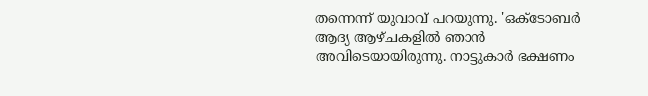തന്നെന്ന് യുവാവ് പറയുന്നു. 'ഒക്ടോബർ ആദ്യ ആഴ്ചകളിൽ ഞാൻ അവിടെയായിരുന്നു. നാട്ടുകാർ ഭക്ഷണം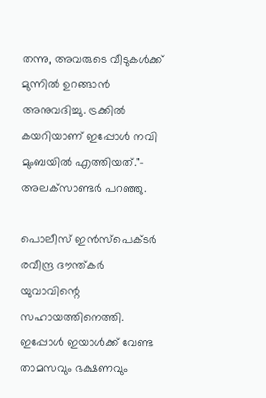തന്നു, അവരുടെ വീടുകൾക്ക് മുന്നിൽ ഉറങ്ങാൻ അനുവദിച്ചു. ട്രക്കിൽ കയറിയാണ് ഇപ്പോൾ നവി മുംബയിൽ എത്തിയത്."- അലക്‌സാണ്ടർ പറഞ്ഞു.

പൊലീസ് ഇൻസ്‌പെക്ടർ രവീന്ദ്ര ദൗന്ത്കർ യുവാവിന്റെ സഹായത്തിനെത്തി. ഇപ്പോൾ ഇയാൾക്ക് വേണ്ട താമസവും ഭക്ഷണവും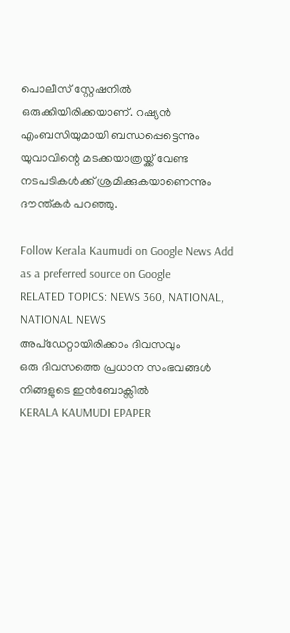പൊലീസ് സ്റ്റേഷനിൽ ഒരുക്കിയിരിക്കയാണ്. റഷ്യൻ എംബസിയുമായി ബന്ധപ്പെട്ടെന്നും യുവാവിന്റെ മടക്കയാത്രയ്ക്ക് വേണ്ട നടപടികൾക്ക് ശ്രമിക്കുകയാണെന്നും ദൗന്ത്കർ പറഞ്ഞു.

Follow Kerala Kaumudi on Google News Add as a preferred source on Google
RELATED TOPICS: NEWS 360, NATIONAL, NATIONAL NEWS
അപ്ഡേറ്റായിരിക്കാം ദിവസവും
ഒരു ദിവസത്തെ പ്രധാന സംഭവങ്ങൾ നിങ്ങളുടെ ഇൻബോക്സിൽ
KERALA KAUMUDI EPAPER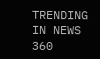TRENDING IN NEWS 360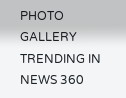PHOTO GALLERY
TRENDING IN NEWS 360